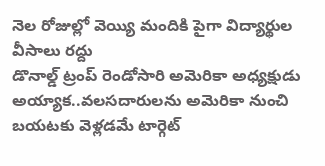నెల రోజుల్లో వెయ్యి మందికి పైగా విద్యార్థుల వీసాలు రద్దు
డొనాల్డ్ ట్రంప్ రెండోసారి అమెరికా అధ్యక్షుడు అయ్యాక..వలసదారులను అమెరికా నుంచి బయటకు వెళ్లడమే టార్గెట్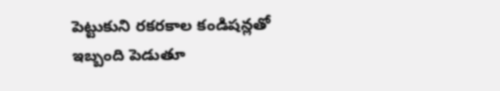పెట్టుకుని రకరకాల కండిషన్లతో ఇబ్బంది పెడుతూ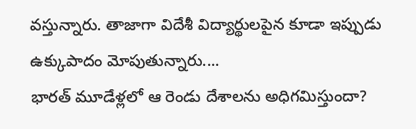వస్తున్నారు. తాజాగా విదేశీ విద్యార్థులపైన కూడా ఇప్పుడు ఉక్కుపాదం మోపుతున్నారు....
భారత్ మూడేళ్లలో ఆ రెండు దేశాలను అధిగమిస్తుందా?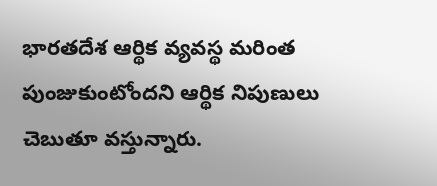భారతదేశ ఆర్థిక వ్యవస్థ మరింత పుంజుకుంటోందని ఆర్థిక నిపుణులు చెబుతూ వస్తున్నారు.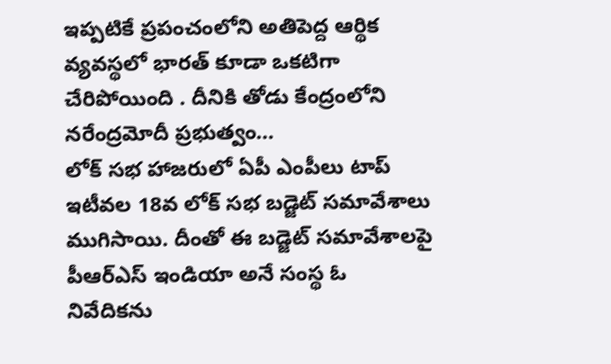ఇప్పటికే ప్రపంచంలోని అతిపెద్ద ఆర్థిక వ్యవస్థలో భారత్ కూడా ఒకటిగా చేరిపోయింది . దీనికి తోడు కేంద్రంలోని నరేంద్రమోదీ ప్రభుత్వం...
లోక్ సభ హాజరులో ఏపీ ఎంపీలు టాప్
ఇటీవల 18వ లోక్ సభ బడ్జెట్ సమావేశాలు ముగిసాయి. దీంతో ఈ బడ్జెట్ సమావేశాలపై పీఆర్ఎస్ ఇండియా అనే సంస్థ ఓ నివేదికను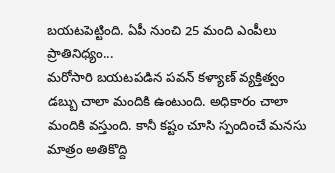బయటపెట్టింది. ఏపీ నుంచి 25 మంది ఎంపీలు ప్రాతినిధ్యం...
మరోసారి బయటపడిన పవన్ కళ్యాణ్ వ్యక్తిత్వం
డబ్బు చాలా మందికి ఉంటుంది. అధికారం చాలా మందికి వస్తుంది. కానీ కష్టం చూసి స్పందించే మనసు మాత్రం అతికొద్ది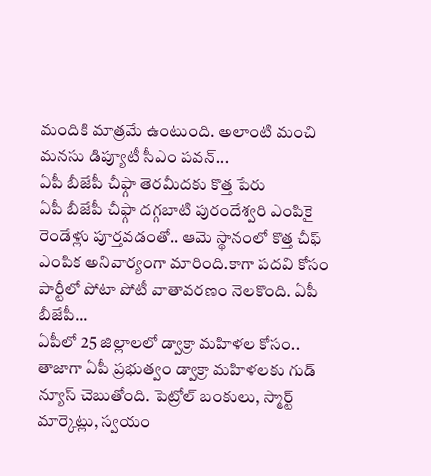మందికి మాత్రమే ఉంటుంది. అలాంటి మంచి మనసు డిప్యూటీ సీఎం పవన్...
ఏపీ బీజేపీ చీఫ్గా తెరమీదకు కొత్త పేరు
ఏపీ బీజేపీ చీఫ్గా దగ్గబాటి పురందేశ్వరి ఎంపికై రెండేళ్లు పూర్తవడంతో.. ఆమె స్థానంలో కొత్త చీఫ్ ఎంపిక అనివార్యంగా మారింది.కాగా పదవి కోసం పార్టీలో పోటా పోటీ వాతావరణం నెలకొంది. ఏపీ బీజేపీ...
ఏపీలో 25 జిల్లాలలో డ్వాక్రా మహిళల కోసం..
తాజాగా ఏపీ ప్రభుత్వం డ్వాక్రా మహిళలకు గుడ్ న్యూస్ చెబుతోంది. పెట్రోల్ బంకులు, స్మార్ట్ మార్కెట్లు, స్వయం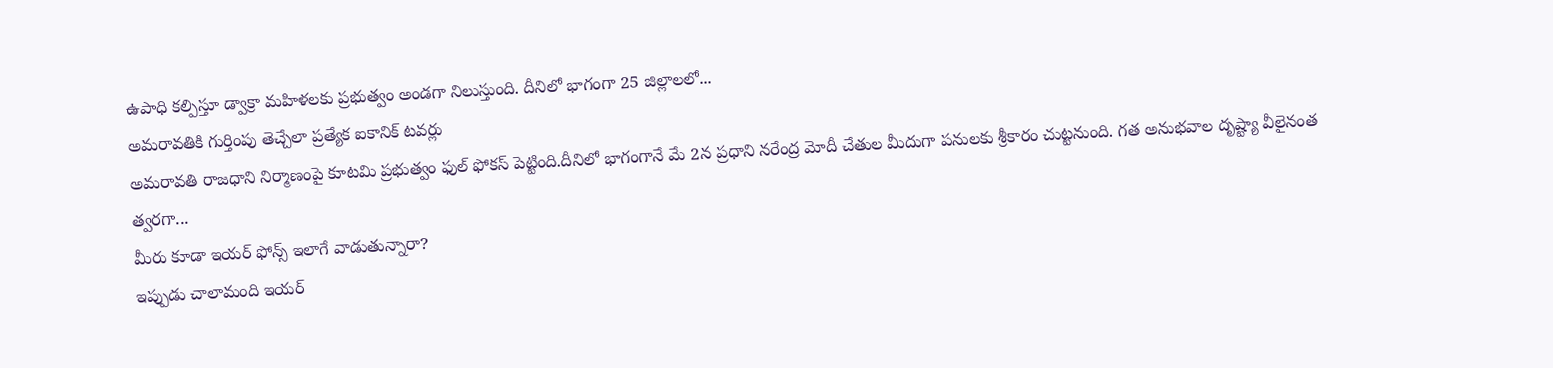ఉపాధి కల్పిస్తూ డ్వాక్రా మహిళలకు ప్రభుత్వం అండగా నిలుస్తుంది. దీనిలో భాగంగా 25 జిల్లాలలో...
అమరావతికి గుర్తింపు తెచ్చేలా ప్రత్యేక ఐకానిక్ టవర్లు
అమరావతి రాజధాని నిర్మాణంపై కూటమి ప్రభుత్వం ఫుల్ ఫోకస్ పెట్టింది.దీనిలో భాగంగానే మే 2న ప్రధాని నరేంద్ర మోదీ చేతుల మీదుగా పనులకు శ్రీకారం చుట్టనుంది. గత అనుభవాల దృష్ట్యా వీలైనంత త్వరగా...
మీరు కూడా ఇయర్ ఫోన్స్ ఇలాగే వాడుతున్నారా?
ఇప్పుడు చాలామంది ఇయర్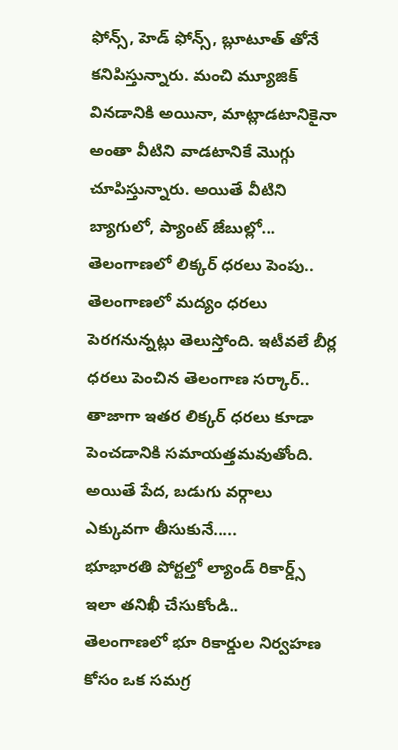ఫోన్స్, హెడ్ ఫోన్స్, బ్లూటూత్ తోనే కనిపిస్తున్నారు. మంచి మ్యూజిక్ వినడానికి అయినా, మాట్లాడటానికైనా అంతా వీటిని వాడటానికే మొగ్గు చూపిస్తున్నారు. అయితే వీటిని బ్యాగులో, ప్యాంట్ జేబుల్లో...
తెలంగాణలో లిక్కర్ ధరలు పెంపు..
తెలంగాణలో మద్యం ధరలు పెరగనున్నట్లు తెలుస్తోంది. ఇటీవలే బీర్ల ధరలు పెంచిన తెలంగాణ సర్కార్.. తాజాగా ఇతర లిక్కర్ ధరలు కూడా పెంచడానికి సమాయత్తమవుతోంది. అయితే పేద, బడుగు వర్గాలు ఎక్కువగా తీసుకునే.....
భూభారతి పోర్టల్తో ల్యాండ్ రికార్డ్స్ ఇలా తనిఖీ చేసుకోండి..
తెలంగాణలో భూ రికార్డుల నిర్వహణ కోసం ఒక సమగ్ర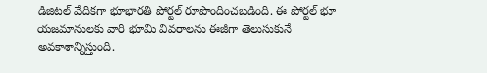డిజిటల్ వేదికగా భూభారతి పోర్టల్ రూపొందించబడింది. ఈ పోర్టల్ భూ యజమానులకు వారి భూమి వివరాలను ఈజీగా తెలుసుకునే అవకాశాన్నిస్తుంది.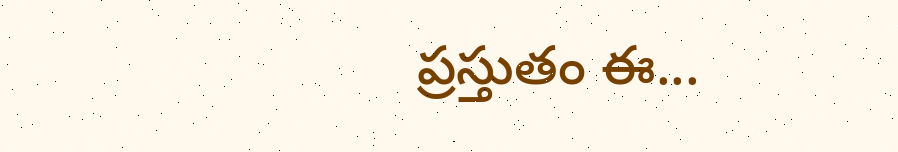ప్రస్తుతం ఈ...